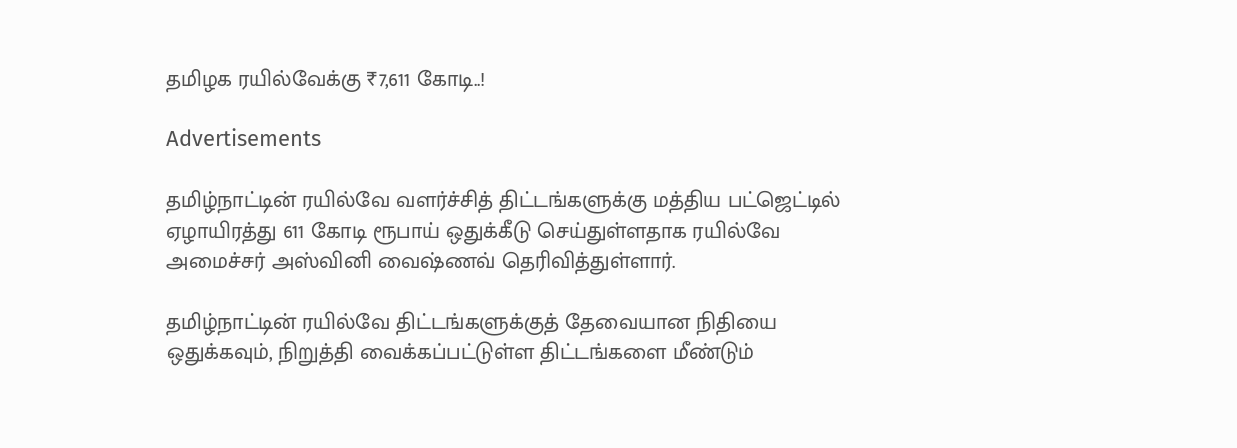தமிழக ரயில்வேக்கு ₹7,611 கோடி..!

Advertisements

தமிழ்நாட்டின் ரயில்வே வளர்ச்சித் திட்டங்களுக்கு மத்திய பட்ஜெட்டில் ஏழாயிரத்து 611 கோடி ரூபாய் ஒதுக்கீடு செய்துள்ளதாக ரயில்வே அமைச்சர் அஸ்வினி வைஷ்ணவ் தெரிவித்துள்ளார்.

தமிழ்நாட்டின் ரயில்வே திட்டங்களுக்குத் தேவையான நிதியை ஒதுக்கவும், நிறுத்தி வைக்கப்பட்டுள்ள திட்டங்களை மீண்டும்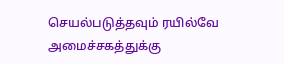செயல்படுத்தவும் ரயில்வே அமைச்சகத்துக்கு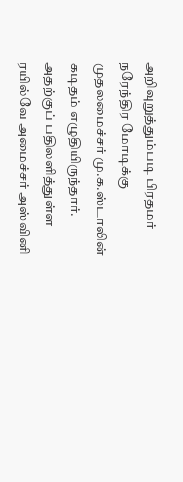அறிவுறுத்தும்படி பிரதமர் நரேந்திர மோடிக்கு முதலமைச்சர் மு.க.ஸ்டாலின் கடிதம் எழுதியிருந்தார். அதற்குப் பதிலளித்துள்ள ரயில்வே அமைச்சர் அஸ்வினி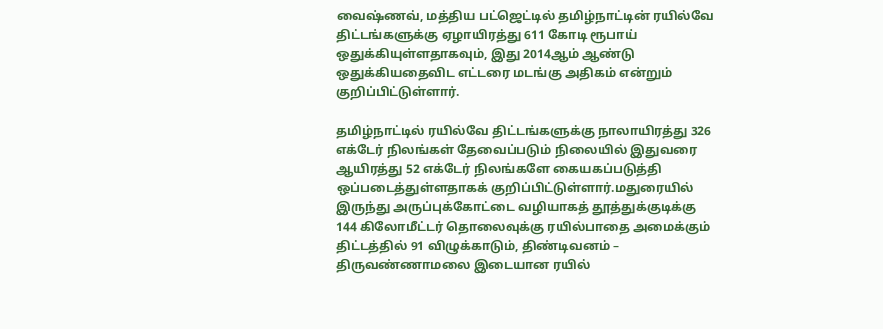வைஷ்ணவ், மத்திய பட்ஜெட்டில் தமிழ்நாட்டின் ரயில்வே திட்டங்களுக்கு ஏழாயிரத்து 611 கோடி ரூபாய் ஒதுக்கியுள்ளதாகவும், இது 2014ஆம் ஆண்டு ஒதுக்கியதைவிட எட்டரை மடங்கு அதிகம் என்றும் குறிப்பிட்டுள்ளார்.

தமிழ்நாட்டில் ரயில்வே திட்டங்களுக்கு நாலாயிரத்து 326 எக்டேர் நிலங்கள் தேவைப்படும் நிலையில் இதுவரை ஆயிரத்து 52 எக்டேர் நிலங்களே கையகப்படுத்தி ஒப்படைத்துள்ளதாகக் குறிப்பிட்டுள்ளார்.மதுரையில் இருந்து அருப்புக்கோட்டை வழியாகத் தூத்துக்குடிக்கு 144 கிலோமீட்டர் தொலைவுக்கு ரயில்பாதை அமைக்கும் திட்டத்தில் 91 விழுக்காடும், திண்டிவனம் – திருவண்ணாமலை இடையான ரயில்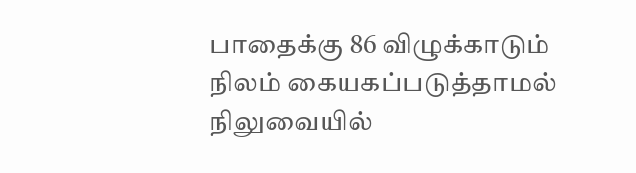பாதைக்கு 86 விழுக்காடும் நிலம் கையகப்படுத்தாமல் நிலுவையில்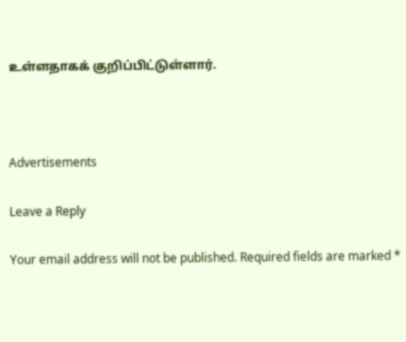உள்ளதாகக் குறிப்பிட்டுள்ளார்.



Advertisements

Leave a Reply

Your email address will not be published. Required fields are marked *